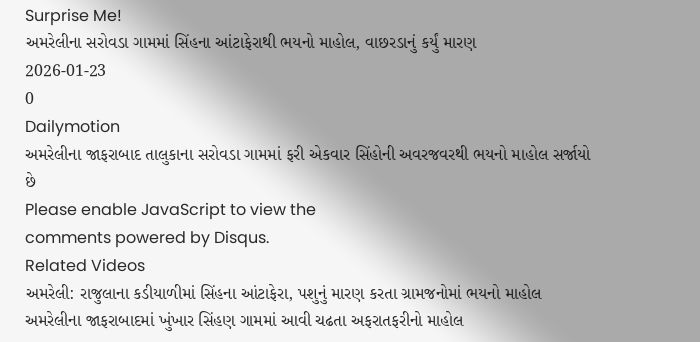Surprise Me!
અમરેલીના સરોવડા ગામમાં સિંહના આંટાફેરાથી ભયનો માહોલ, વાછરડાનું કર્યું મારણ
2026-01-23
0
Dailymotion
અમરેલીના જાફરાબાદ તાલુકાના સરોવડા ગામમાં ફરી એકવાર સિંહોની અવરજવરથી ભયનો માહોલ સર્જાયો છે
Please enable JavaScript to view the
comments powered by Disqus.
Related Videos
અમરેલી: રાજુલાના કડીયાળીમાં સિંહના આંટાફેરા, પશુનું મારણ કરતા ગ્રામજનોમાં ભયનો માહોલ
અમરેલીના જાફરાબાદમાં ખુંખાર સિંહણ ગામમાં આવી ચઢતા અફરાતફરીનો માહોલ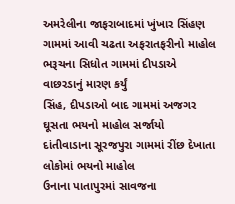અમરેલીના જાફરાબાદમાં ખુંખાર સિંહણ ગામમાં આવી ચઢતા અફરાતફરીનો માહોલ
ભરૂચના સિધોત ગામમાં દીપડાએ વાછરડાનું મારણ કર્યું
સિંહ, દીપડાઓ બાદ ગામમાં અજગર ઘૂસતા ભયનો માહોલ સર્જાયો
દાંતીવાડાના સૂરજપુરા ગામમાં રીંછ દેખાતા લોકોમાં ભયનો માહોલ
ઉનાના પાતાપુરમાં સાવજના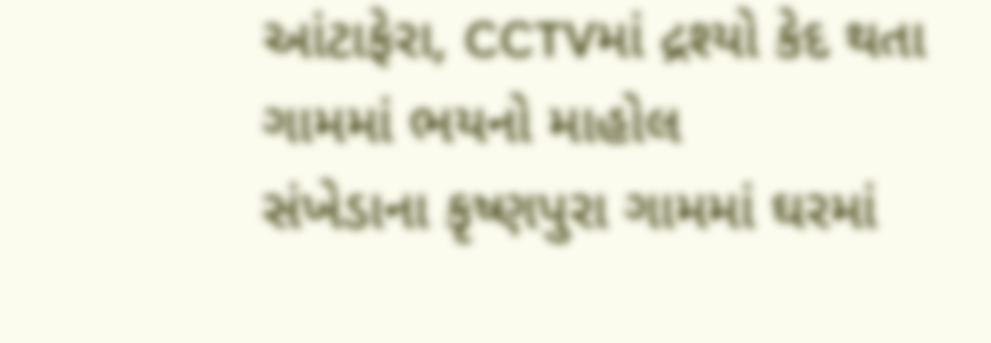આંટાફેરા, CCTVમાં દ્રશ્યો કેદ થતા ગામમાં ભયનો માહોલ
સંખેડાના કૃષ્ણપુરા ગામમાં ઘરમાં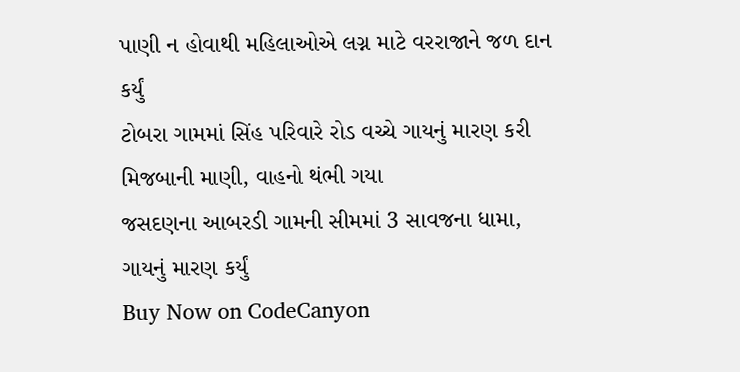પાણી ન હોવાથી મહિલાઓએ લગ્ન માટે વરરાજાને જળ દાન કર્યું
ટોબરા ગામમાં સિંહ પરિવારે રોડ વચ્ચે ગાયનું મારણ કરી મિજબાની માણી, વાહનો થંભી ગયા
જસદણના આબરડી ગામની સીમમાં 3 સાવજના ધામા, ગાયનું મારણ કર્યું
Buy Now on CodeCanyon